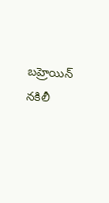బహ్రెయిన్ నకిలీ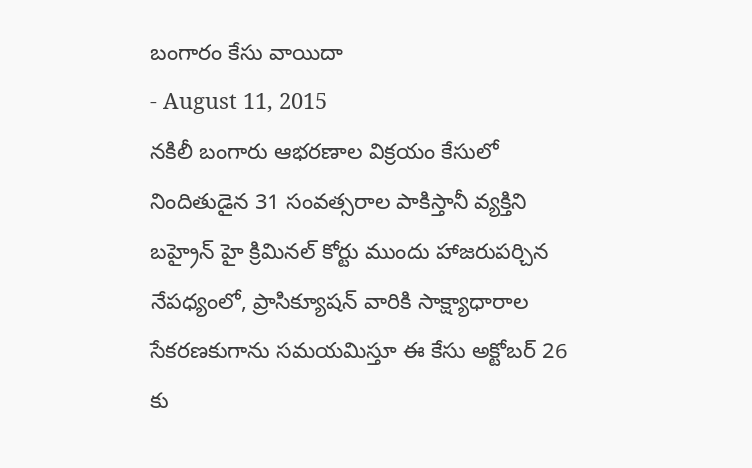బంగారం కేసు వాయిదా
- August 11, 2015
నకిలీ బంగారు ఆభరణాల విక్రయం కేసులో నిందితుడైన 31 సంవత్సరాల పాకిస్తానీ వ్యక్తిని బహ్రైన్ హై క్రిమినల్ కోర్టు ముందు హాజరుపర్చిన నేపధ్యంలో, ప్రాసిక్యూషన్ వారికి సాక్ష్యాధారాల సేకరణకుగాను సమయమిస్తూ ఈ కేసు అక్టోబర్ 26 కు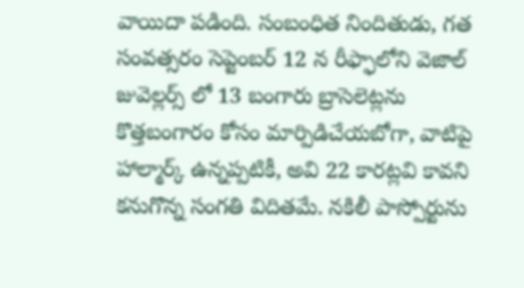వాయిదా పడింది. సంబంధిత నిందితుడు, గత సంవత్సరం సెప్టెంబర్ 12 న రీఫ్ఫాలోని వెజాల్ జువెల్లర్స్ లో 13 బంగారు బ్రాసెలెట్లను కొత్తబంగారం కోసం మార్పిడిచేయబోగా, వాటిపై హాల్మార్క్ ఉన్నప్పటికీ, అవి 22 కారట్లవి కావని కనుగొన్న సంగతి విదితమే. నకిలీ పాస్పోర్టును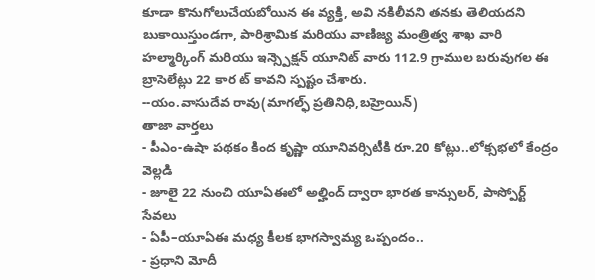కూడా కొనుగోలుచేయబోయిన ఈ వ్యక్తి, అవి నకిలీవని తనకు తెలియదని బుకాయిస్తుండగా, పారిశ్రామిక మరియు వాణిజ్య మంత్రిత్వ శాఖ వారి హల్మార్కింగ్ మరియు ఇన్స్పెక్షన్ యూనిట్ వారు 112.9 గ్రాముల బరువుగల ఈ బ్రాసెలేట్లు 22 కార ట్ కావని స్పష్టం చేశారు.
--యం.వాసుదేవ రావు(మాగల్ఫ్ ప్రతినిధి,బహ్రెయిన్)
తాజా వార్తలు
- పీఎం-ఉషా పథకం కింద కృష్ణా యూనివర్సిటీకి రూ.20 కోట్లు..లోక్సభలో కేంద్రం వెల్లడి
- జూలై 22 నుంచి యూఏఈలో అల్హింద్ ద్వారా భారత కాన్సులర్, పాస్పోర్ట్ సేవలు
- ఏపీ–యూఏఈ మధ్య కీలక భాగస్వామ్య ఒప్పందం..
- ప్రధాని మోదీ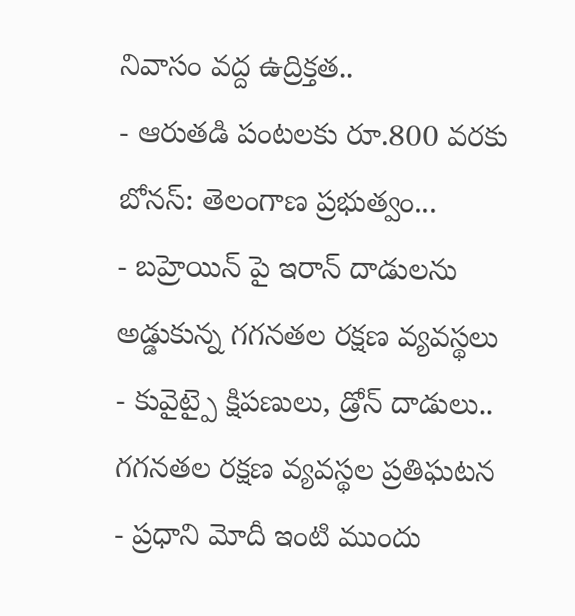నివాసం వద్ద ఉద్రిక్తత..
- ఆరుతడి పంటలకు రూ.800 వరకు బోనస్: తెలంగాణ ప్రభుత్వం...
- బహ్రెయిన్ పై ఇరాన్ దాడులను అడ్డుకున్న గగనతల రక్షణ వ్యవస్థలు
- కువైట్పై క్షిపణులు, డ్రోన్ దాడులు.. గగనతల రక్షణ వ్యవస్థల ప్రతిఘటన
- ప్రధాని మోదీ ఇంటి ముందు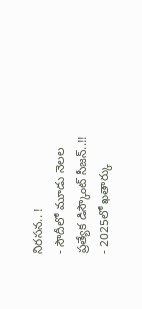నిరసన.. !
- సౌదీలో మూడు నెలల ప్రత్యేక డిస్కౌంట్ సీజన్..!!
- 2025లో ఖతార్కు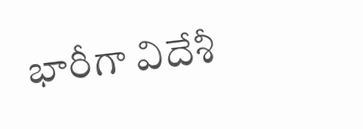భారీగా విదేశీ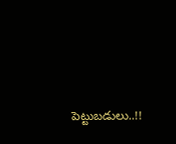పెట్టుబడులు..!!